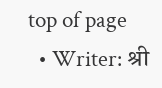top of page
  • Writer: श्री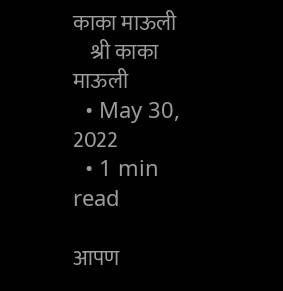काका माऊली
    श्री काका माऊली
  • May 30, 2022
  • 1 min read

आपण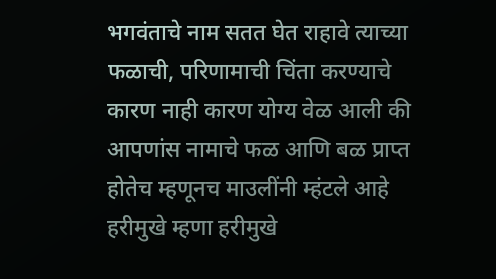भगवंताचे नाम सतत घेत राहावे त्याच्या फळाची, परिणामाची चिंता करण्याचे कारण नाही कारण योग्य वेळ आली की आपणांस नामाचे फळ आणि बळ प्राप्त होतेच म्हणूनच माउलींनी म्हंटले आहे हरीमुखे म्हणा हरीमुखे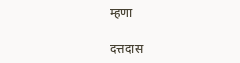म्हणा

दत्तदास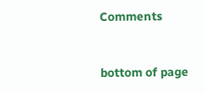Comments


bottom of page